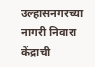उल्हासनगरच्या नागरी निवारा केंद्राची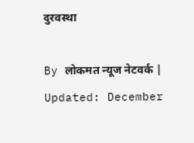दुरवस्था

By लोकमत न्यूज नेटवर्क | Updated: December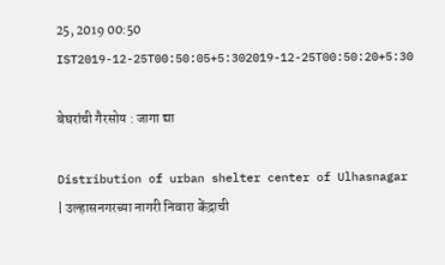25, 2019 00:50 IST2019-12-25T00:50:05+5:302019-12-25T00:50:20+5:30

बेघरांची गैरसोय : जागा द्या

Distribution of urban shelter center of Ulhasnagar | उल्हासनगरच्या नागरी निवारा केंद्राची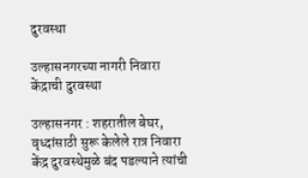दुरवस्था

उल्हासनगरच्या नागरी निवारा केंद्राची दुरवस्था

उल्हासनगर : शहरातील बेघर, वृध्दांसाठी सुरू केलेले रात्र निवारा केंद्र दुरवस्थेमुळे बंद पडल्याने त्यांची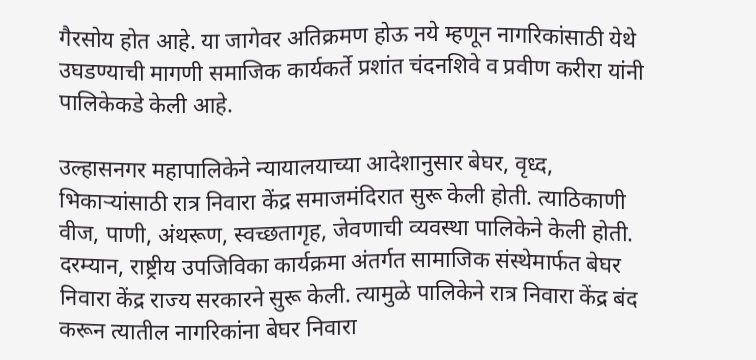गैरसोय होत आहे. या जागेवर अतिक्रमण होऊ नये म्हणून नागरिकांसाठी येथे उघडण्याची मागणी समाजिक कार्यकर्ते प्रशांत चंदनशिवे व प्रवीण करीरा यांनी पालिकेकडे केली आहे.

उल्हासनगर महापालिकेने न्यायालयाच्या आदेशानुसार बेघर, वृध्द, भिकाऱ्यांसाठी रात्र निवारा केंद्र समाजमंदिरात सुरू केली होती. त्याठिकाणी वीज, पाणी, अंथरूण, स्वच्छतागृह, जेवणाची व्यवस्था पालिकेने केली होती. दरम्यान, राष्ट्रीय उपजिविका कार्यक्रमा अंतर्गत सामाजिक संस्थेमार्फत बेघर निवारा केंद्र राज्य सरकारने सुरू केली. त्यामुळे पालिकेने रात्र निवारा केंद्र बंद करून त्यातील नागरिकांना बेघर निवारा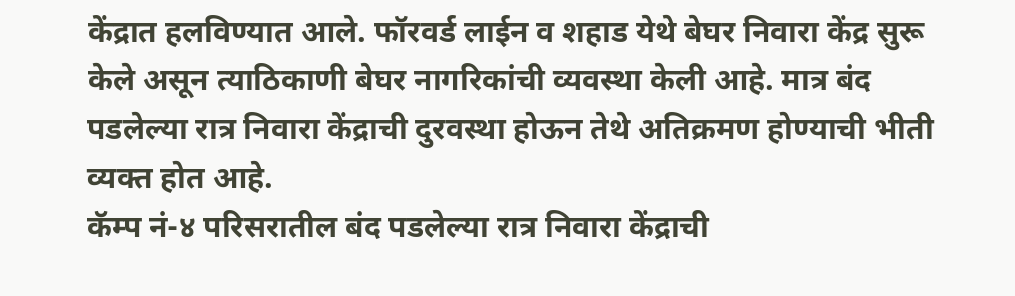केंद्रात हलविण्यात आले. फॉरवर्ड लाईन व शहाड येथे बेघर निवारा केंद्र सुरू केले असून त्याठिकाणी बेघर नागरिकांची व्यवस्था केली आहे. मात्र बंद पडलेल्या रात्र निवारा केंद्राची दुरवस्था होऊन तेथे अतिक्रमण होण्याची भीती व्यक्त होत आहे.
कॅम्प नं-४ परिसरातील बंद पडलेल्या रात्र निवारा केंद्राची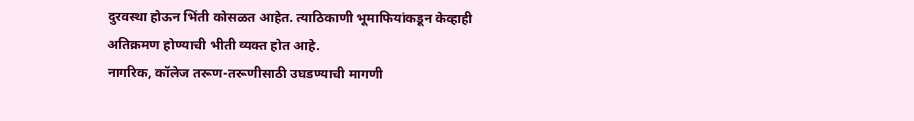दुरवस्था होऊन भिंती कोसळत आहेत. त्याठिकाणी भूमाफियांकडून केव्हाही अतिक्रमण होण्याची भीती व्यक्त होत आहे.
नागरिक, कॉलेज तरूण-तरूणीसाठी उघडण्याची मागणी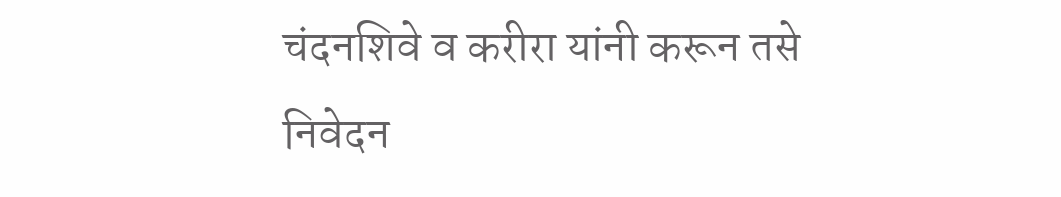चंदनशिवे व करीरा यांनी करून तसे निवेदन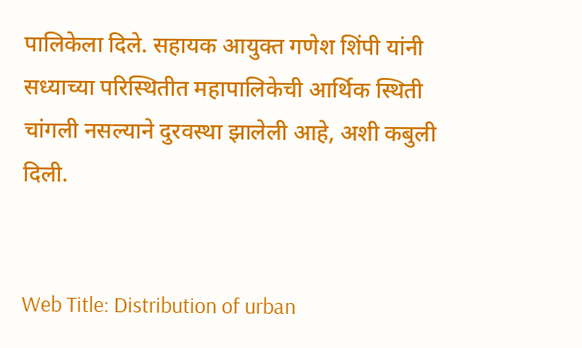पालिकेला दिले. सहायक आयुक्त गणेश शिंपी यांनी सध्याच्या परिस्थितीत महापालिकेची आर्थिक स्थिती चांगली नसल्याने दुरवस्था झालेली आहे, अशी कबुली दिली.


Web Title: Distribution of urban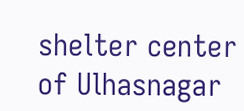shelter center of Ulhasnagar